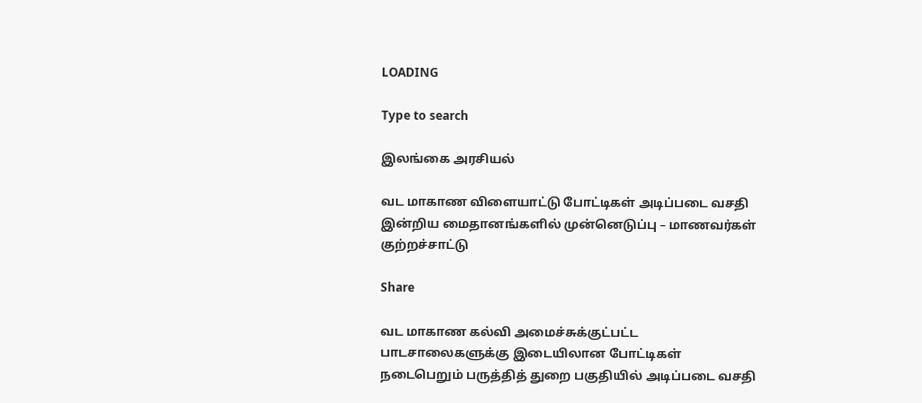LOADING

Type to search

இலங்கை அரசியல்

வட மாகாண விளையாட்டு போட்டிகள் அடிப்படை வசதி இன்றிய மைதானங்களில் முன்னெடுப்பு – மாணவர்கள் குற்றச்சாட்டு

Share

வட மாகாண கல்வி அமைச்சுக்குட்பட்ட பாடசாலைகளுக்கு இடையிலான போட்டிகள் நடைபெறும் பருத்தித் துறை பகுதியில் அடிப்படை வசதி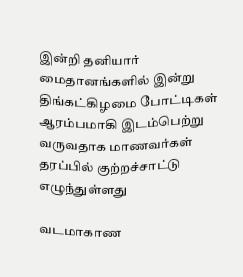இன்றி தனியார் மைதானங்களில் இன்று திங்கட்கிழமை போட்டிகள் ஆரம்பமாகி இடம்பெற்று வருவதாக மாணவர்கள் தரப்பில் குற்றச்சாட்டு எழுந்துள்ளது

வடமாகாண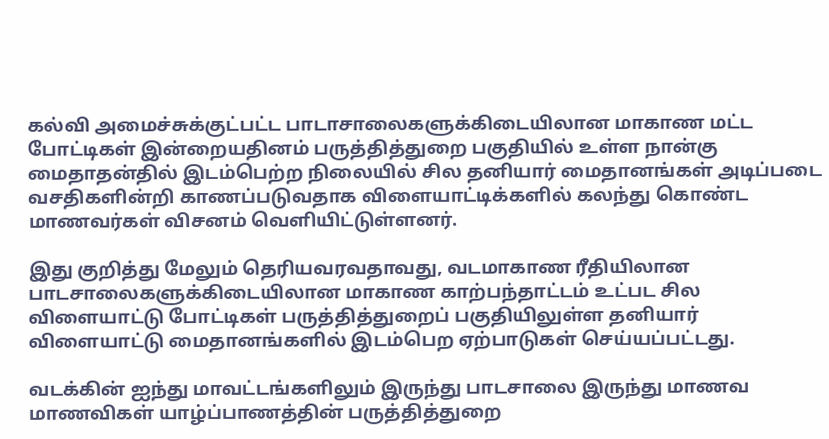கல்வி அமைச்சுக்குட்பட்ட பாடாசாலைகளுக்கிடையிலான மாகாண மட்ட போட்டிகள் இன்றையதினம் பருத்தித்துறை பகுதியில் உள்ள நான்கு மைதாதன்தில் இடம்பெற்ற நிலையில் சில தனியார் மைதானங்கள் அடிப்படை வசதிகளின்றி காணப்படுவதாக விளையாட்டிக்களில் கலந்து கொண்ட மாணவர்கள் விசனம் வெளியிட்டுள்ளனர்.

இது குறித்து மேலும் தெரியவரவதாவது, வடமாகாண ரீதியிலான பாடசாலைகளுக்கிடையிலான மாகாண காற்பந்தாட்டம் உட்பட சில விளையாட்டு போட்டிகள் பருத்தித்துறைப் பகுதியிலுள்ள தனியார் விளையாட்டு மைதானங்களில் இடம்பெற ஏற்பாடுகள் செய்யப்பட்டது.

வடக்கின் ஐந்து மாவட்டங்களிலும் இருந்து பாடசாலை இருந்து மாணவ மாணவிகள் யாழ்ப்பாணத்தின் பருத்தித்துறை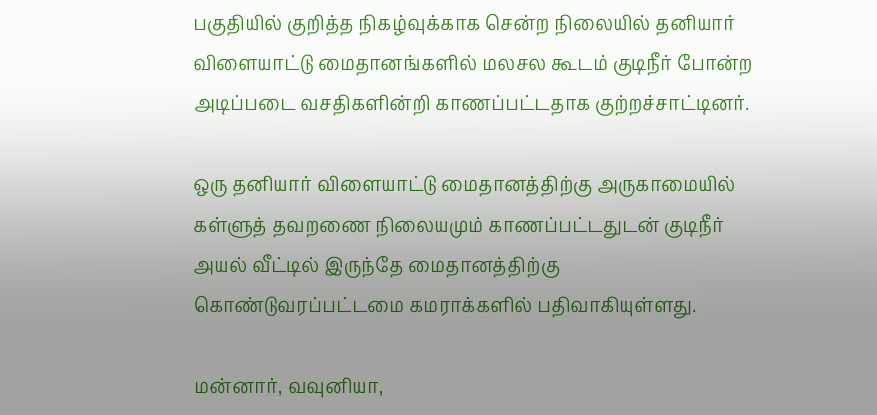பகுதியில் குறித்த நிகழ்வுக்காக சென்ற நிலையில் தனியார் விளையாட்டு மைதானங்களில் மலசல கூடம் குடிநீர் போன்ற அடிப்படை வசதிகளின்றி காணப்பட்டதாக குற்றச்சாட்டினர்.

ஒரு தனியார் விளையாட்டு மைதானத்திற்கு அருகாமையில் கள்ளுத் தவறணை நிலையமும் காணப்பட்டதுடன் குடிநீர் அயல் வீட்டில் இருந்தே மைதானத்திற்கு கொண்டுவரப்பட்டமை கமராக்களில் பதிவாகியுள்ளது.

மன்னார், வவுனியா,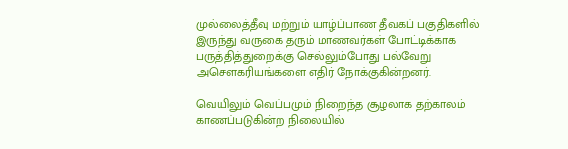முல்லைத்தீவு மற்றும் யாழ்ப்பாண தீவகப் பகுதிகளில் இருந்து வருகை தரும் மாணவர்கள் போட்டிக்காக பருத்தித்துறைக்கு செல்லும்போது பல்வேறு அசௌகரியங்களை எதிர் நோக்குகின்றனர்.

வெயிலும் வெப்பமும் நிறைந்த சூழலாக தற்காலம் காணப்படுகின்ற நிலையில்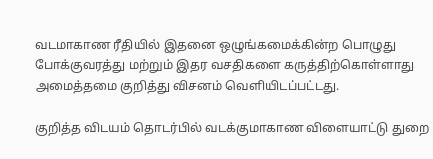வடமாகாண ரீதியில் இதனை ஒழுங்கமைக்கின்ற பொழுது போக்குவரத்து மற்றும் இதர வசதிகளை கருத்திற்கொள்ளாது அமைத்தமை குறித்து விசனம் வெளியிடப்பட்டது.

குறித்த விடயம் தொடர்பில் வடக்குமாகாண விளையாட்டு துறை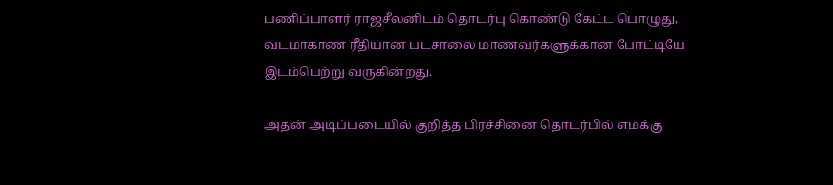பணிப்பாளர் ராஜசீலனிடம் தொடர்பு கொண்டு கேட்ட பொழுது, வடமாகாண ரீதியான படசாலை மாணவர்களுக்கான போட்டியே இடம்பெற்று வருகின்றது.

அதன் அடிப்படையில் குறித்த பிரச்சினை தொடர்பில் எமக்கு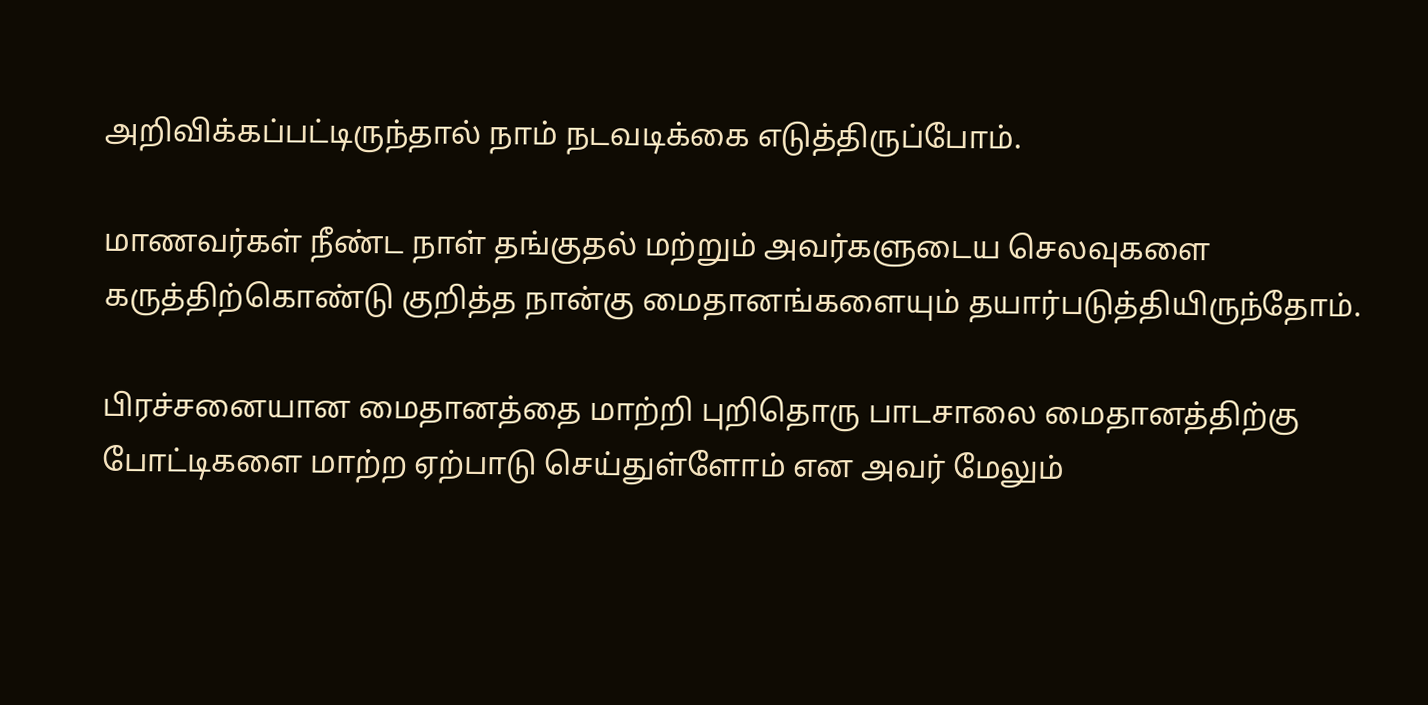அறிவிக்கப்பட்டிருந்தால் நாம் நடவடிக்கை எடுத்திருப்போம்.

மாணவர்கள் நீண்ட நாள் தங்குதல் மற்றும் அவர்களுடைய செலவுகளை கருத்திற்கொண்டு குறித்த நான்கு மைதானங்களையும் தயார்படுத்தியிருந்தோம்.

பிரச்சனையான மைதானத்தை மாற்றி புறிதொரு பாடசாலை மைதானத்திற்கு போட்டிகளை மாற்ற ஏற்பாடு செய்துள்ளோம் என அவர் மேலும்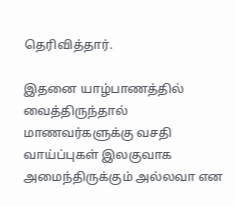தெரிவித்தார்.

இதனை யாழ்பாணத்தில் வைத்திருந்தால் மாணவர்களுக்கு வசதி வாய்ப்புகள் இலகுவாக அமைந்திருக்கும் அல்லவா என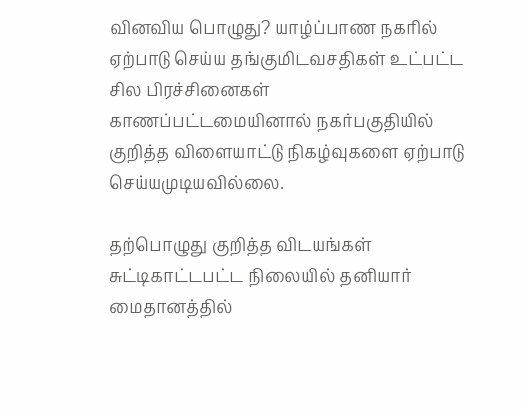வினவிய பொழுது? யாழ்ப்பாண நகரில் ஏற்பாடு செய்ய தங்குமிடவசதிகள் உட்பட்ட சில பிரச்சினைகள் காணப்பட்டமையினால் நகர்பகுதியில் குறித்த விளையாட்டு நிகழ்வுகளை ஏற்பாடு செய்யமுடியவில்லை.

தற்பொழுது குறித்த விடயங்கள் சுட்டிகாட்டபட்ட நிலையில் தனியார் மைதானத்தில்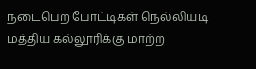நடைபெற போட்டிகள் நெல்லியடி மத்திய கல்லூரிக்கு மாற்ற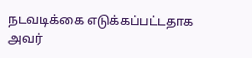நடவடிக்கை எடுக்கப்பட்டதாக அவர்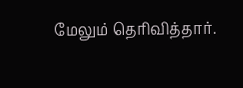மேலும் தெரிவித்தார்.